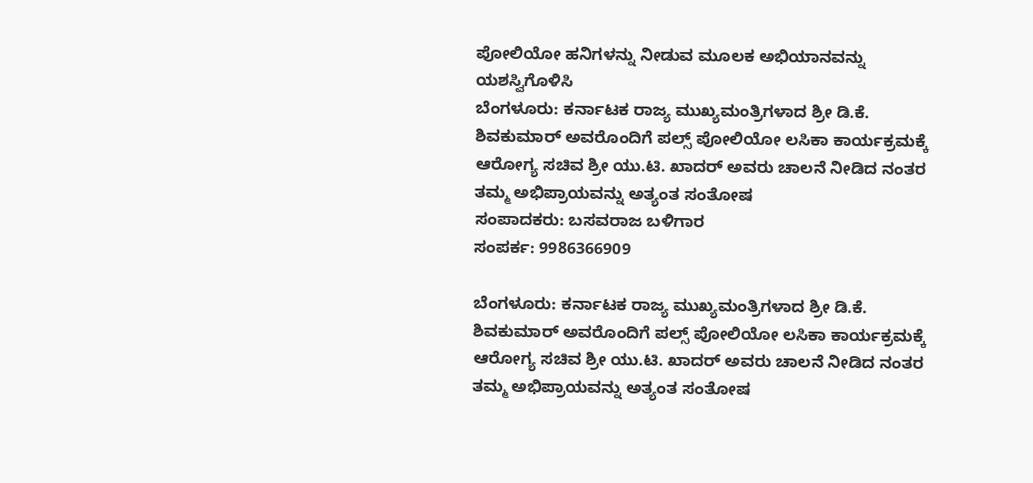ಪೋಲಿಯೋ ಹನಿಗಳನ್ನು ನೀಡುವ ಮೂಲಕ ಅಭಿಯಾನವನ್ನು ಯಶಸ್ವಿಗೊಳಿಸಿ
ಬೆಂಗಳೂರು: ಕರ್ನಾಟಕ ರಾಜ್ಯ ಮುಖ್ಯಮಂತ್ರಿಗಳಾದ ಶ್ರೀ ಡಿ.ಕೆ. ಶಿವಕುಮಾರ್ ಅವರೊಂದಿಗೆ ಪಲ್ಸ್ ಪೋಲಿಯೋ ಲಸಿಕಾ ಕಾರ್ಯಕ್ರಮಕ್ಕೆ ಆರೋಗ್ಯ ಸಚಿವ ಶ್ರೀ ಯು.ಟಿ. ಖಾದರ್ ಅವರು ಚಾಲನೆ ನೀಡಿದ ನಂತರ ತಮ್ಮ ಅಭಿಪ್ರಾಯವನ್ನು ಅತ್ಯಂತ ಸಂತೋಷ
ಸಂಪಾದಕರು: ಬಸವರಾಜ ಬಳಿಗಾರ
ಸಂಪರ್ಕ: 9986366909

ಬೆಂಗಳೂರು: ಕರ್ನಾಟಕ ರಾಜ್ಯ ಮುಖ್ಯಮಂತ್ರಿಗಳಾದ ಶ್ರೀ ಡಿ.ಕೆ. ಶಿವಕುಮಾರ್ ಅವರೊಂದಿಗೆ ಪಲ್ಸ್ ಪೋಲಿಯೋ ಲಸಿಕಾ ಕಾರ್ಯಕ್ರಮಕ್ಕೆ ಆರೋಗ್ಯ ಸಚಿವ ಶ್ರೀ ಯು.ಟಿ. ಖಾದರ್ ಅವರು ಚಾಲನೆ ನೀಡಿದ ನಂತರ ತಮ್ಮ ಅಭಿಪ್ರಾಯವನ್ನು ಅತ್ಯಂತ ಸಂತೋಷ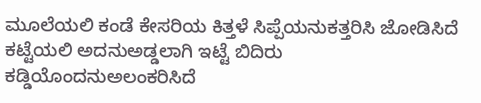ಮೂಲೆಯಲಿ ಕಂಡೆ ಕೇಸರಿಯ ಕಿತ್ತಳೆ ಸಿಪ್ಪೆಯನುಕತ್ತರಿಸಿ ಜೋಡಿಸಿದೆ ಕಟ್ಟೆಯಲಿ ಅದನುಅಡ್ಡಲಾಗಿ ಇಟ್ಟೆ ಬಿದಿರು ಕಡ್ಡಿಯೊಂದನುಅಲಂಕರಿಸಿದೆ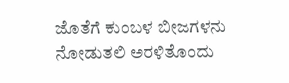ಜೊತೆಗೆ ಕುಂಬಳ ಬೀಜಗಳನು ನೋಡುತಲಿ ಅರಳಿತೊಂದು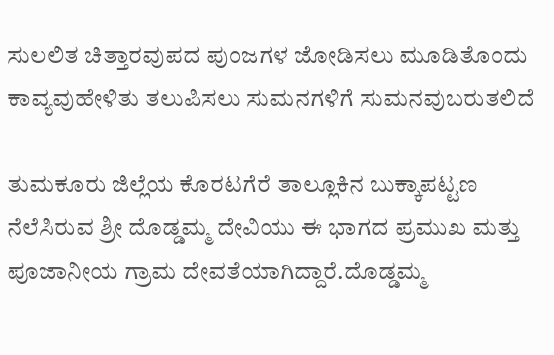ಸುಲಲಿತ ಚಿತ್ತಾರವುಪದ ಪುಂಜಗಳ ಜೋಡಿಸಲು ಮೂಡಿತೊಂದು ಕಾವ್ಯವುಹೇಳಿತು ತಲುಪಿಸಲು ಸುಮನಗಳಿಗೆ ಸುಮನವುಬರುತಲಿದೆ

ತುಮಕೂರು ಜಿಲ್ಲೆಯ ಕೊರಟಗೆರೆ ತಾಲ್ಲೂಕಿನ ಬುಕ್ಕಾಪಟ್ಟಣ ನೆಲೆಸಿರುವ ಶ್ರೀ ದೊಡ್ಡಮ್ಮ ದೇವಿಯು ಈ ಭಾಗದ ಪ್ರಮುಖ ಮತ್ತು ಪೂಜಾನೀಯ ಗ್ರಾಮ ದೇವತೆಯಾಗಿದ್ದಾರೆ.ದೊಡ್ಡಮ್ಮ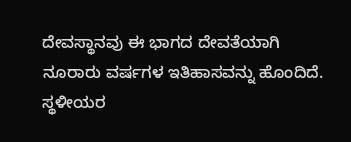ದೇವಸ್ಥಾನವು ಈ ಭಾಗದ ದೇವತೆಯಾಗಿ ನೂರಾರು ವರ್ಷಗಳ ಇತಿಹಾಸವನ್ನು ಹೊಂದಿದೆ. ಸ್ಥಳೀಯರ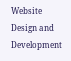Website Design and Development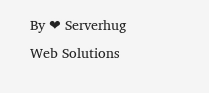By ❤ Serverhug Web Solutions